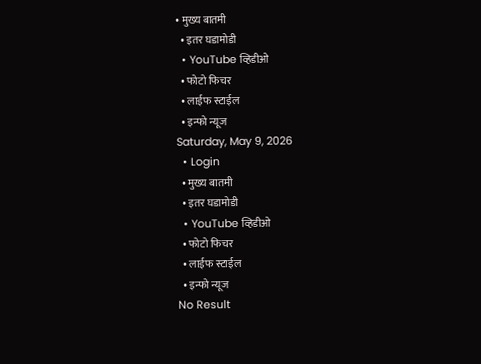• मुख्य बातमी
  • इतर घडामोडी
  • YouTube व्हिडीओ
  • फोटो फिचर
  • लाईफ स्टाईल
  • इन्फो न्यूज
Saturday, May 9, 2026
  • Login
  • मुख्य बातमी
  • इतर घडामोडी
  • YouTube व्हिडीओ
  • फोटो फिचर
  • लाईफ स्टाईल
  • इन्फो न्यूज
No Result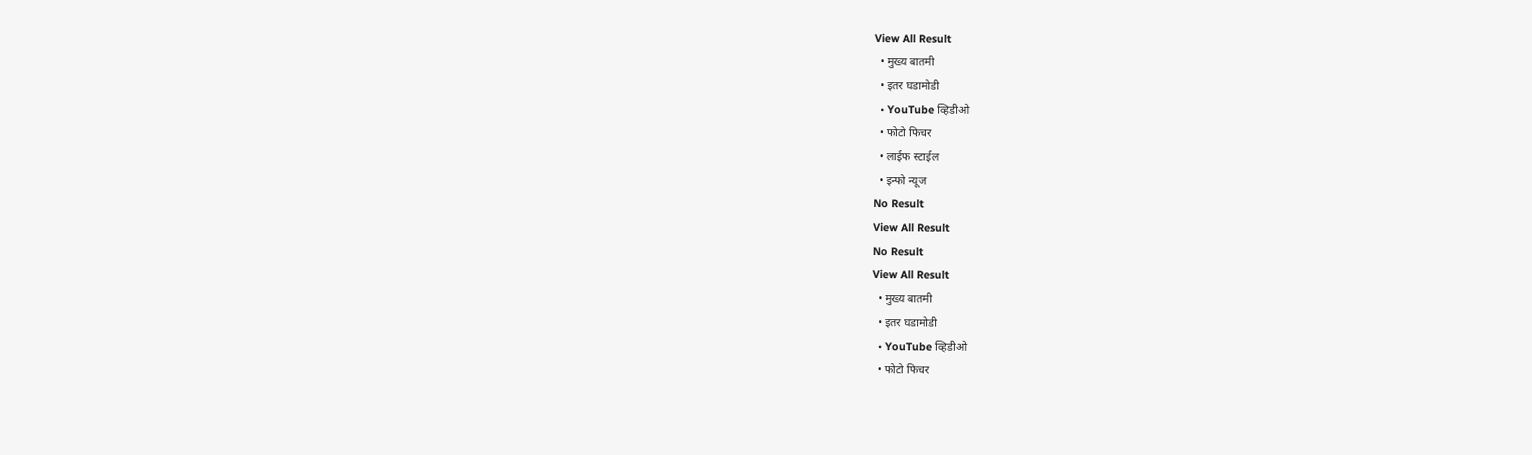View All Result
  • मुख्य बातमी
  • इतर घडामोडी
  • YouTube व्हिडीओ
  • फोटो फिचर
  • लाईफ स्टाईल
  • इन्फो न्यूज
No Result
View All Result
No Result
View All Result
  • मुख्य बातमी
  • इतर घडामोडी
  • YouTube व्हिडीओ
  • फोटो फिचर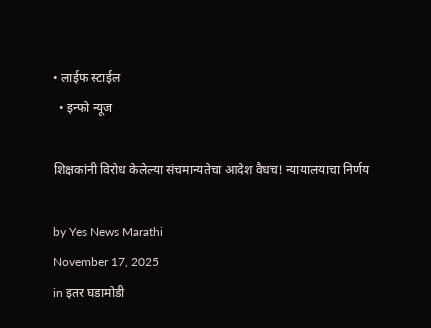• लाईफ स्टाईल
  • इन्फो न्यूज

शिक्षकांनी विरोध केलेल्या संचमान्यतेचा आदेश वैधच! न्यायालयाचा निर्णय

by Yes News Marathi
November 17, 2025
in इतर घडामोडी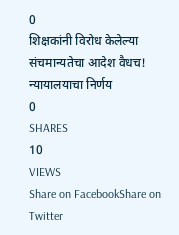0
शिक्षकांनी विरोध केलेल्या संचमान्यतेचा आदेश वैधच! न्यायालयाचा निर्णय
0
SHARES
10
VIEWS
Share on FacebookShare on Twitter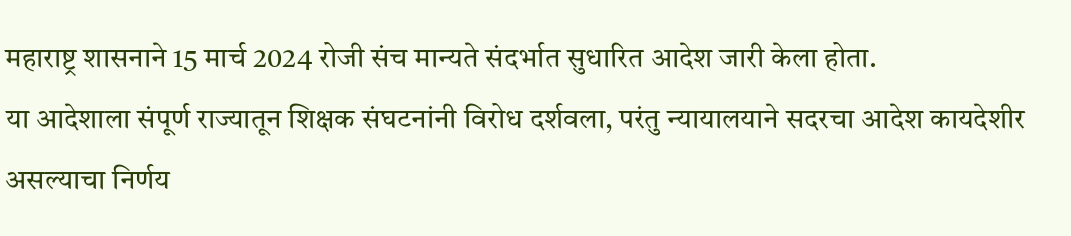महाराष्ट्र शासनाने 15 मार्च 2024 रोजी संच मान्यते संदर्भात सुधारित आदेश जारी केला होता.
या आदेशाला संपूर्ण राज्यातून शिक्षक संघटनांनी विरोध दर्शवला, परंतु न्यायालयाने सदरचा आदेश कायदेशीर असल्याचा निर्णय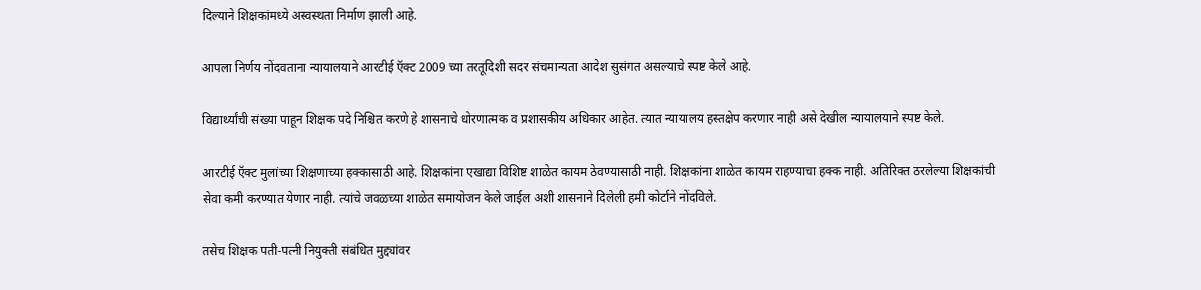दिल्याने शिक्षकांमध्ये अस्वस्थता निर्माण झाली आहे.

आपला निर्णय नोंदवताना न्यायालयाने आरटीई ऍक्ट 2009 च्या तरतूदिशी सदर संचमान्यता आदेश सुसंगत असल्याचे स्पष्ट केले आहे.

विद्यार्थ्यांची संख्या पाहून शिक्षक पदे निश्चित करणे हे शासनाचे धोरणात्मक व प्रशासकीय अधिकार आहेत. त्यात न्यायालय हस्तक्षेप करणार नाही असे देखील न्यायालयाने स्पष्ट केले.

आरटीई ऍक्ट मुलांच्या शिक्षणाच्या हक्कासाठी आहे. शिक्षकांना एखाद्या विशिष्ट शाळेत कायम ठेवण्यासाठी नाही. शिक्षकांना शाळेत कायम राहण्याचा हक्क नाही. अतिरिक्त ठरलेल्या शिक्षकांची सेवा कमी करण्यात येणार नाही. त्यांचे जवळच्या शाळेत समायोजन केले जाईल अशी शासनाने दिलेली हमी कोर्टाने नोंदविले.

तसेच शिक्षक पती-पत्नी नियुक्ती संबंधित मुद्द्यांवर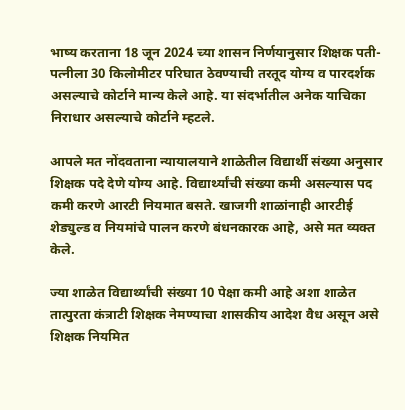भाष्य करताना 18 जून 2024 च्या शासन निर्णयानुसार शिक्षक पती-पत्नीला 30 किलोमीटर परिघात ठेवण्याची तरतूद योग्य व पारदर्शक असल्याचे कोर्टाने मान्य केले आहे. या संदर्भातील अनेक याचिका निराधार असल्याचे कोर्टाने म्हटले.

आपले मत नोंदवताना न्यायालयाने शाळेतील विद्यार्थी संख्या अनुसार शिक्षक पदे देणे योग्य आहे. विद्यार्थ्यांची संख्या कमी असल्यास पद कमी करणे आरटी नियमात बसते. खाजगी शाळांनाही आरटीई शेड्युल्ड व नियमांचे पालन करणे बंधनकारक आहे, असे मत व्यक्त केले.

ज्या शाळेत विद्यार्थ्यांची संख्या 10 पेक्षा कमी आहे अशा शाळेत तात्पुरता कंत्राटी शिक्षक नेमण्याचा शासकीय आदेश वैध असून असे शिक्षक नियमित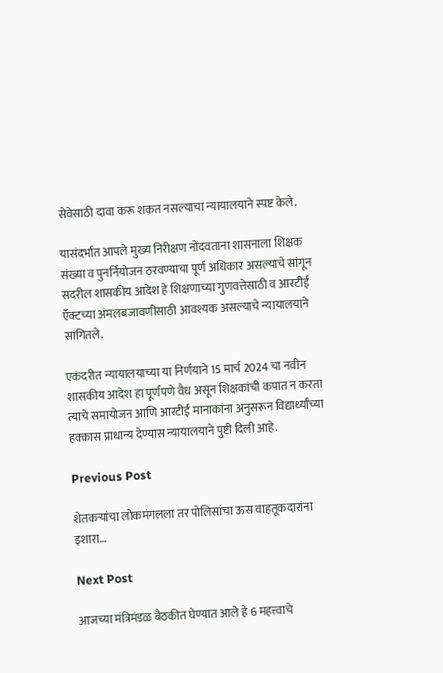सेवेसाठी दावा करू शकत नसल्याचा न्यायालयाने स्पष्ट केले.

यासंदर्भात आपले मुख्य निरीक्षण नोंदवताना शासनाला शिक्षक संख्या व पुनर्नियोजन ठरवण्याचा पूर्ण अधिकार असल्याचे सांगून सदरील शासकीय आदेश हे शिक्षणाच्या गुणवत्तेसाठी व आरटीई ऍक्टच्या अंमलबजावणीसाठी आवश्यक असल्याचे न्यायालयाने सांगितले.

एकंदरीत न्यायालयाच्या या निर्णयाने 15 मार्च 2024 चा नवीन शासकीय आदेश हा पूर्णपणे वैध असून शिक्षकांची कपात न करता त्याचे समायोजन आणि आरटीई मानाकांना अनुसरून विद्यार्थ्यांच्या हक्कास प्राधान्य देण्यास न्यायालयाने पुष्टी दिली आहे.

Previous Post

शेतकऱ्यांचा लोकमंगलला तर पोलिसांचा ऊस वाहतूकदारांना इशारा…

Next Post

आजच्या मंत्रिमंडळ बैठकीत घेण्यात आले हे 6 महत्त्वाचे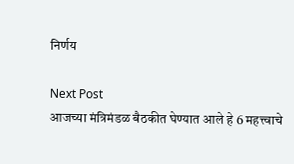निर्णय

Next Post
आजच्या मंत्रिमंडळ बैठकीत घेण्यात आले हे 6 महत्त्वाचे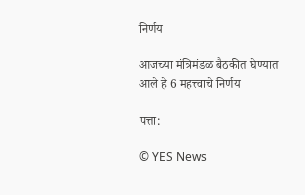निर्णय

आजच्या मंत्रिमंडळ बैठकीत घेण्यात आले हे 6 महत्त्वाचे निर्णय

पत्ता:

© YES News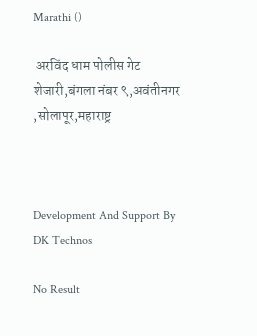Marathi ()

 अरविंद धाम पोलीस गेट शेजारी,बंगला नंबर ९,अवंतीनगर ,सोलापूर,महाराष्ट्र



Development And Support By DK Technos

No Result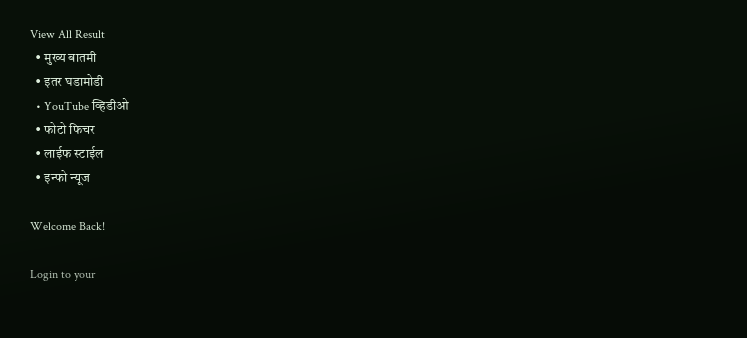View All Result
  • मुख्य बातमी
  • इतर घडामोडी
  • YouTube व्हिडीओ
  • फोटो फिचर
  • लाईफ स्टाईल
  • इन्फो न्यूज

Welcome Back!

Login to your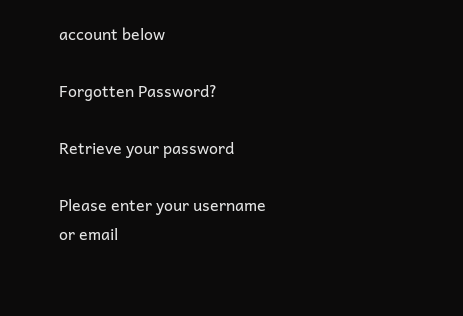account below

Forgotten Password?

Retrieve your password

Please enter your username or email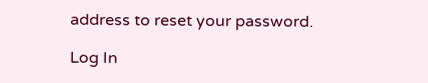address to reset your password.

Log In